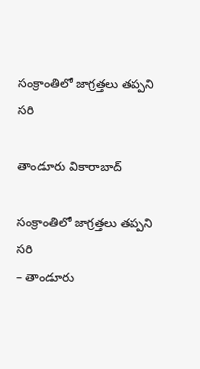సంక్రాంతిలో జాగ్ర‌త్త‌లు త‌ప్ప‌ని స‌రి

తాండూరు వికారాబాద్

సంక్రాంతిలో జాగ్ర‌త్త‌లు త‌ప్ప‌ని స‌రి
– తాండూరు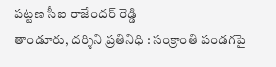ప‌ట్ట‌ణ సీఐ రాజేంద‌ర్ రెడ్డి
తాండూరు, ద‌ర్శిని ప్ర‌తినిధి : సంక్రాంతి పండ‌గపై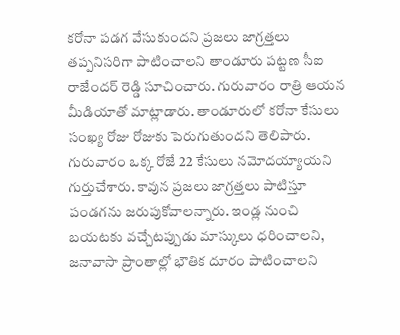క‌రోనా పడ‌గ వేసుకుంద‌ని ప్ర‌జ‌లు జాగ్ర‌త్త‌లు త‌ప్ప‌నిస‌రిగా పాటించాల‌ని తాండూరు ప‌ట్ట‌ణ సీఐ రాజేంద‌ర్ రెడ్డి సూచించారు. గురువారం రాత్రి ఆయ‌న మీడియాతో మాట్లాడారు. తాండూరులో క‌రోనా కేసులు సంఖ్య రోజు రోజుకు పెరుగుతుంద‌ని తెలిపారు. గురువారం ఒక్క రోజే 22 కేసులు న‌మోద‌య్యాయ‌ని గుర్తుచేశారు. కావున ప్ర‌జ‌లు జాగ్ర‌త్త‌లు పాటిస్తూ పండ‌గ‌ను జ‌రుపుకోవాల‌న్నారు. ఇండ్ల నుంచి బ‌య‌ట‌కు వ‌చ్చేట‌ప్పుడు మాస్కులు ధ‌రించాల‌ని, జ‌నావాసా ప్రాంతాల్లో భౌతిక దూరం పాటించాల‌ని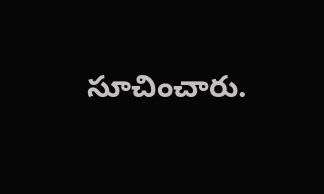సూచించారు.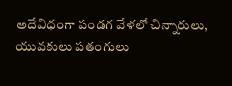అదేవిధంగా పండ‌గ వేళ‌లో చిన్నారులు, యువ‌కులు పతంగులు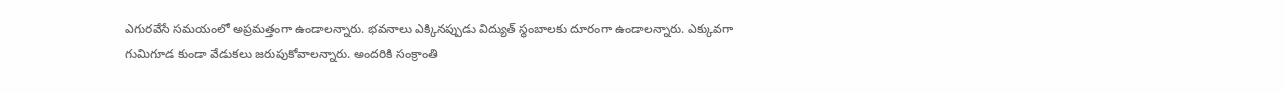ఎగుర‌వేసే స‌మ‌యంలో అప్ర‌మ‌త్తంగా ఉండాల‌న్నారు. భ‌వ‌నాలు ఎక్కిన‌ప్పుడు విద్యుత్ స్థంబాల‌కు దూరంగా ఉండాల‌న్నారు. ఎక్కువ‌గా గుమిగూడ కుండా వేడుక‌లు జ‌రుపుకోవాల‌న్నారు. అంద‌రికి సంక్రాంతి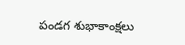పండ‌గ శుభాకాంక్ష‌లు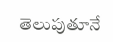తెలుపుతూనే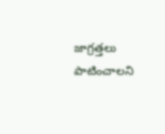జాగ్ర‌త్త‌లు పాటించాల‌ని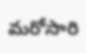మ‌రోసారి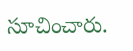సూచించారు.